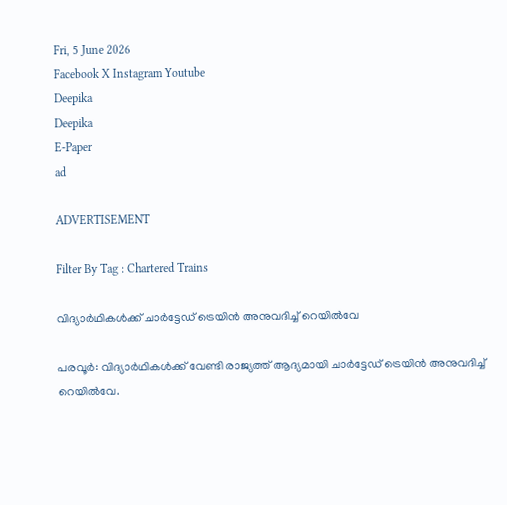Fri, 5 June 2026
Facebook X Instagram Youtube
Deepika
Deepika
E-Paper
ad

ADVERTISEMENT

Filter By Tag : Chartered Trains

വിദ്യാർഥികൾക്ക് ചാർട്ടേഡ് ട്രെയിൻ അനുവദിച്ച് റെയിൽവേ

പരവൂർ: വിദ്യാർഥികൾക്ക് വേണ്ടി രാജ്യത്ത് ആദ്യമായി ചാർട്ടേഡ് ട്രെയിൻ അനുവദിച്ച് റെയിൽവേ.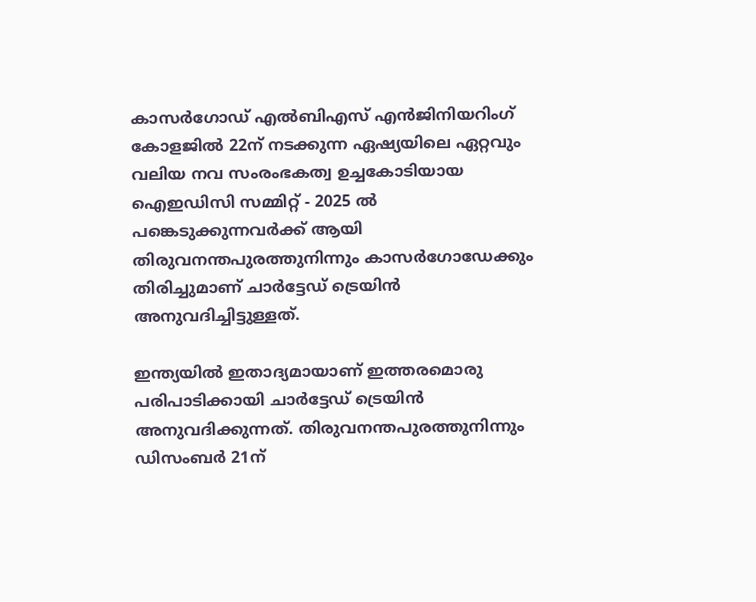കാസർഗോഡ് എൽബിഎസ് എൻജിനിയറിംഗ് കോളജിൽ 22ന് നടക്കുന്ന ഏഷ്യയിലെ ഏറ്റവും വലിയ നവ സംരംഭകത്വ ഉച്ചകോടിയായ ഐഇഡിസി സമ്മിറ്റ് - 2025 ൽ പങ്കെടുക്കുന്നവർക്ക് ആയി തിരുവനന്തപുരത്തുനിന്നും കാസർഗോഡേക്കും തിരിച്ചുമാണ് ചാർട്ടേഡ് ട്രെയിൻ അനുവദിച്ചിട്ടുള്ളത്.

ഇന്ത്യയിൽ ഇതാദ്യമായാണ് ഇത്തരമൊരു പരിപാടിക്കായി ചാർട്ടേഡ് ട്രെയിൻ അനുവദിക്കുന്നത്. തിരുവനന്തപുരത്തുനിന്നും ഡിസംബർ 21ന്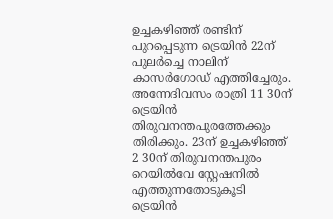ഉച്ചകഴിഞ്ഞ് രണ്ടിന് പുറപ്പെടുന്ന ട്രെയിൻ 22ന് പുലർച്ചെ നാലിന് കാസർഗോഡ് എത്തിച്ചേരും. അന്നേദിവസം രാത്രി 11 30ന് ട്രെയിൻ തിരുവനന്തപുരത്തേക്കും തിരിക്കും. 23ന് ഉച്ചകഴിഞ്ഞ് 2 30ന് തിരുവനന്തപുരം റെയിൽവേ സ്റ്റേഷനിൽ എത്തുന്നതോടുകൂടി ട്രെയിൻ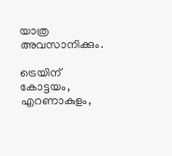യാത്ര അവസാനിക്കും.

ട്രെയിന് കോട്ടയം, എറണാകുളം,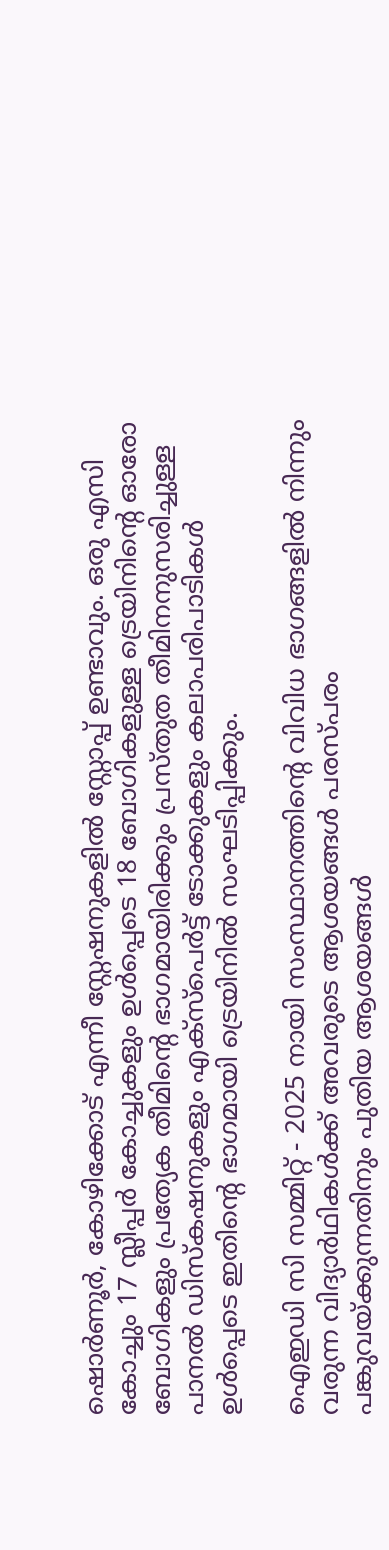ഷൊർണൂർ, കോഴിക്കോട് എന്നീ സ്റ്റേഷനുകളിൽ സ്റ്റോപ്പ് ഉണ്ടാവും. ഒരു എസി കോച്ചും 17 സ്ലീപ്പർ കോച്ചുകളും ഉൾപ്പെടെ 18 ബോഗികളുള്ള ട്രെയിനിന്‍റെ ഓരോ ബോഗികളും പ്രത്യേക തീമിന്‍റെ ഭാഗമായിരിക്കും പ്രസ്തുത തീമിനനുസരിച്ചുള്ള പാനൽ ഡിസ്കഷനുകളും എക്സ്പെർട്ട് ടോക്കുകളും കലാപരിപാടികൾ ഉൾപ്പെടെ ഇതിന്‍റെ ഭാഗമായി ട്രെയിനിൽ സംഘടിപ്പിക്കും.

ഐഇഡി സി സമ്മിറ്റ് - 2025 നായി സംസ്ഥാനത്തിന്‍റെ വിവിധ ഭാഗങ്ങളിൽ നിന്നും വരുന്ന വിദ്യാർഥികൾക്ക് അവരുടെ ആശയങ്ങൾ പരസ്പരം പങ്കുവയ്ക്കുന്നതിനും പുതിയ ആശയങ്ങൾ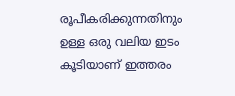രൂപീകരിക്കുന്നതിനും ഉള്ള ഒരു വലിയ ഇടം കൂടിയാണ് ഇത്തരം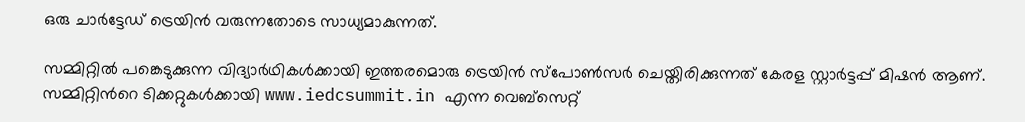ഒരു ചാർട്ടേഡ് ട്രെയിൻ വരുന്നതോടെ സാധ്യമാകുന്നത്.

സമ്മിറ്റിൽ പങ്കെടുക്കുന്ന വിദ്യാർഥികൾക്കായി ഇത്തരമൊരു ട്രെയിൻ സ്പോൺസർ ചെയ്തിരിക്കുന്നത് കേരള സ്റ്റാർട്ടപ്പ് മിഷൻ ആണ്. സമ്മിറ്റിന്‍റെ ടിക്കറ്റുകൾക്കായി www.iedcsummit.in എന്ന വെബ്സെറ്റ്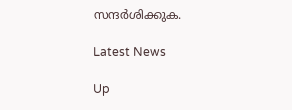സന്ദർശിക്കുക.

Latest News

Up